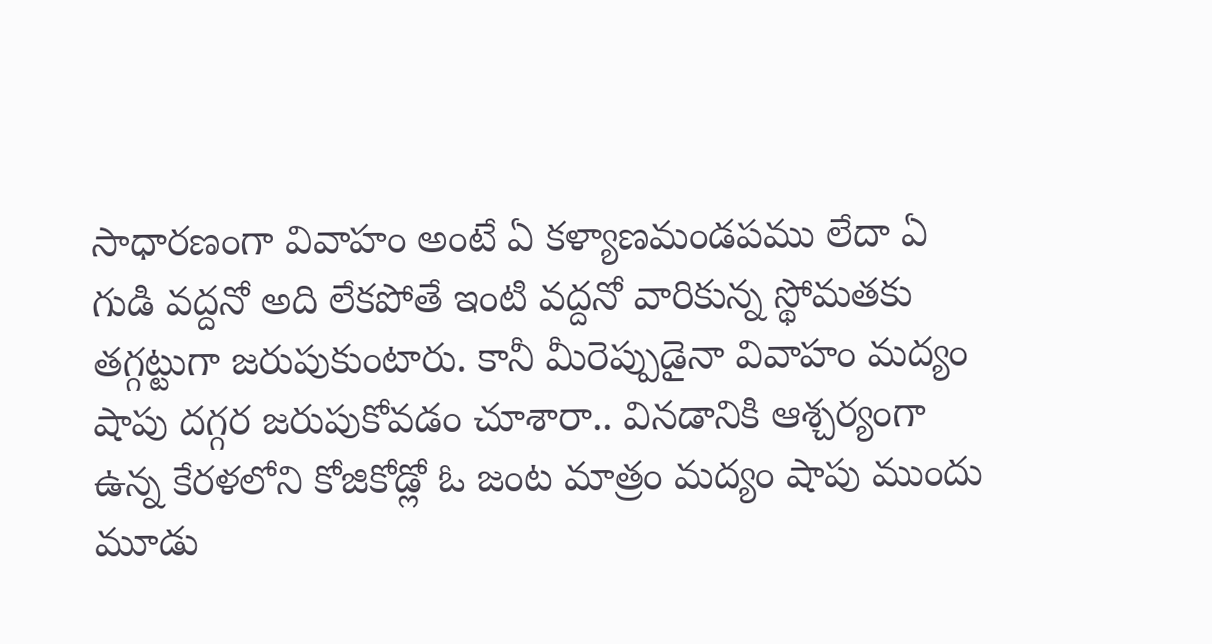సాధారణంగా వివాహం అంటే ఏ కళ్యాణమండపము లేదా ఏ గుడి వద్దనో అది లేకపోతే ఇంటి వద్దనో వారికున్న స్థోమతకు తగ్గట్టుగా జరుపుకుంటారు. కానీ మీరెప్పుడైనా వివాహం మద్యం షాపు దగ్గర జరుపుకోవడం చూశారా.. వినడానికి ఆశ్చర్యంగా ఉన్న కేరళలోని కోజికోడ్లో ఓ జంట మాత్రం మద్యం షాపు ముందు మూడు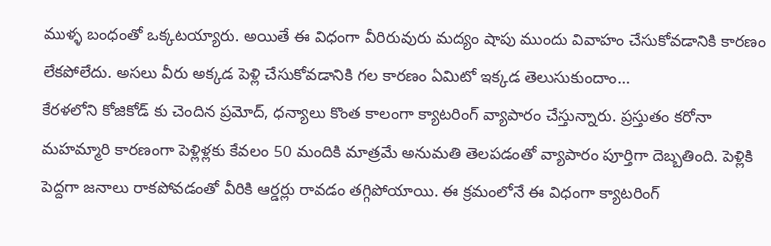ముళ్ళ బంధంతో ఒక్కటయ్యారు. అయితే ఈ విధంగా వీరిరువురు మద్యం షాపు ముందు వివాహం చేసుకోవడానికి కారణం లేకపోలేదు. అసలు వీరు అక్కడ పెళ్లి చేసుకోవడానికి గల కారణం ఏమిటో ఇక్కడ తెలుసుకుందాం…
కేరళలోని కోజికోడ్ కు చెందిన ప్రమోద్, ధన్యాలు కొంత కాలంగా క్యాటరింగ్ వ్యాపారం చేస్తున్నారు. ప్రస్తుతం కరోనా మహమ్మారి కారణంగా పెళ్లిళ్లకు కేవలం 50 మందికి మాత్రమే అనుమతి తెలపడంతో వ్యాపారం పూర్తిగా దెబ్బతింది. పెళ్లికి పెద్దగా జనాలు రాకపోవడంతో వీరికి ఆర్డర్లు రావడం తగ్గిపోయాయి. ఈ క్రమంలోనే ఈ విధంగా క్యాటరింగ్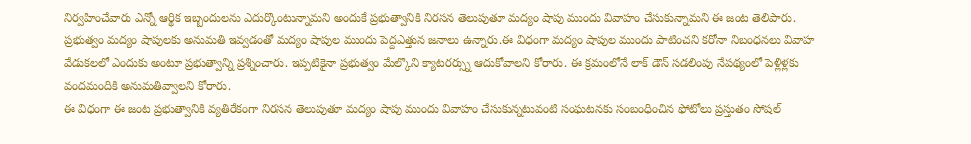నిర్వహించేవారు ఎన్నో ఆర్థిక ఇబ్బందులను ఎదుర్కొంటున్నామని అందుకే ప్రభుత్వానికి నిరసన తెలుపుతూ మద్యం షాపు ముందు వివాహం చేసుకున్నామని ఈ జంట తెలిపారు.
ప్రభుత్వం మద్యం షాపులకు అనుమతి ఇవ్వడంతో మద్యం షాపుల ముందు పెద్దఎత్తున జనాలు ఉన్నారు.ఈ విధంగా మద్యం షాపుల ముందు పాటించని కరోనా నిబంధనలు వివాహ వేడుకలలో ఎందుకు అంటూ ప్రభుత్వాన్ని ప్రశ్నించారు. ఇప్పటికైనా ప్రభుత్వం మేల్కొని క్యాటరర్స్ను ఆదుకోవాలని కోరారు. ఈ క్రమంలోనే లాక్ డౌన్ సడలింపు నేపథ్యంలో పెళ్లిళ్లకు వందమందికి అనుమతివ్వాలని కోరారు.
ఈ విధంగా ఈ జంట ప్రభుత్వానికి వ్యతిరేకంగా నిరసన తెలుపుతూ మద్యం షాపు ముందు వివాహం చేసుకున్నటువంటి సంఘటనకు సంబంధించిన ఫోటోలు ప్రస్తుతం సోషల్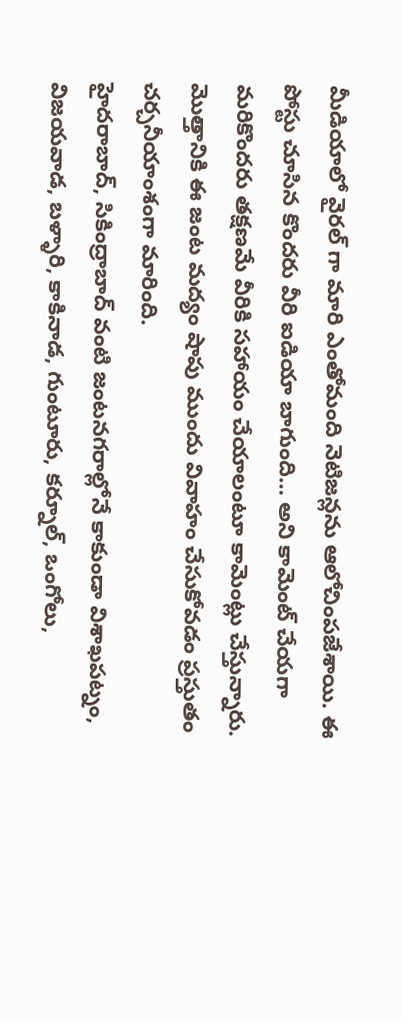మీడియాలో వైరల్ గా మారి ఎంతోమంది నెటిజన్లను ఆలోచింపజేశాయి. ఈ పోస్టు చూసిన కొందరు వీరి ఐడియా బాగుంది… అని కామెంట్ చేయగా మరికొందరు తక్షణమే వీరికి సహాయం చేయాలంటూ కామెంట్లు చేస్తున్నారు. మొత్తానికి ఈ జంట మద్యం షాపు ముందు వివాహం చేసుకోవడం ప్రస్తుతం చర్చనీయాంశంగా మారింది.
హైదరాబాద్, సికింద్రాబాద్ వంటి జంటనగరాల్లోనే కాకుండా విశాఖపట్నం, విజయవాడ, బళ్ళారి, కాకినాడ, గుంటూరు, కర్నూల్, ఒంగోలు,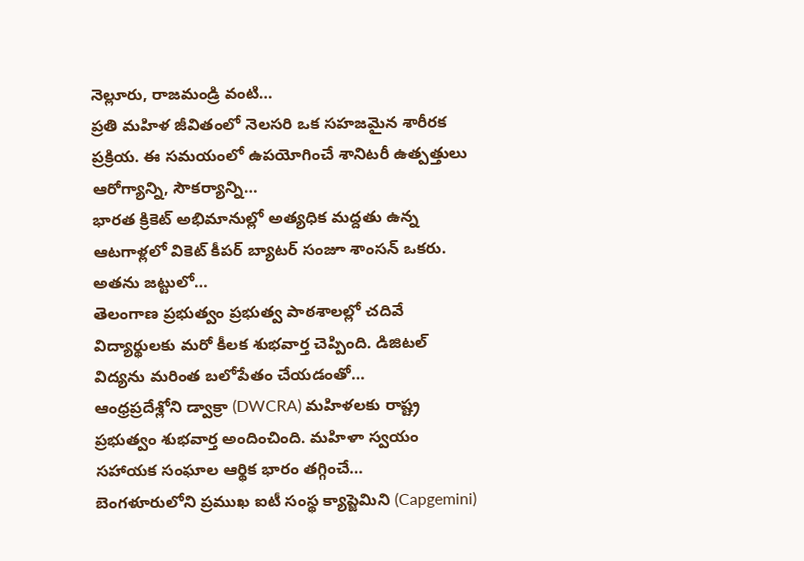నెల్లూరు, రాజమండ్రి వంటి…
ప్రతి మహిళ జీవితంలో నెలసరి ఒక సహజమైన శారీరక ప్రక్రియ. ఈ సమయంలో ఉపయోగించే శానిటరీ ఉత్పత్తులు ఆరోగ్యాన్ని, సౌకర్యాన్ని…
భారత క్రికెట్ అభిమానుల్లో అత్యధిక మద్దతు ఉన్న ఆటగాళ్లలో వికెట్ కీపర్ బ్యాటర్ సంజూ శాంసన్ ఒకరు. అతను జట్టులో…
తెలంగాణ ప్రభుత్వం ప్రభుత్వ పాఠశాలల్లో చదివే విద్యార్థులకు మరో కీలక శుభవార్త చెప్పింది. డిజిటల్ విద్యను మరింత బలోపేతం చేయడంతో…
ఆంధ్రప్రదేశ్లోని డ్వాక్రా (DWCRA) మహిళలకు రాష్ట్ర ప్రభుత్వం శుభవార్త అందించింది. మహిళా స్వయం సహాయక సంఘాల ఆర్థిక భారం తగ్గించే…
బెంగళూరులోని ప్రముఖ ఐటీ సంస్థ క్యాప్జెమిని (Capgemini)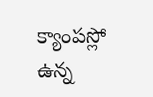క్యాంపస్లో ఉన్న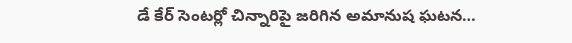డే కేర్ సెంటర్లో చిన్నారిపై జరిగిన అమానుష ఘటన…